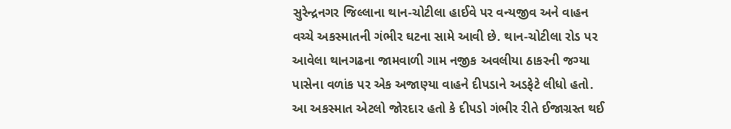સુરેન્દ્રનગર જિલ્લાના થાન-ચોટીલા હાઈવે પર વન્યજીવ અને વાહન વચ્ચે અકસ્માતની ગંભીર ઘટના સામે આવી છે. થાન-ચોટીલા રોડ પર આવેલા થાનગઢના જામવાળી ગામ નજીક અવલીયા ઠાકરની જગ્યા પાસેના વળાંક પર એક અજાણ્યા વાહને દીપડાને અડફેટે લીધો હતો.
આ અકસ્માત એટલો જોરદાર હતો કે દીપડો ગંભીર રીતે ઈજાગ્રસ્ત થઈ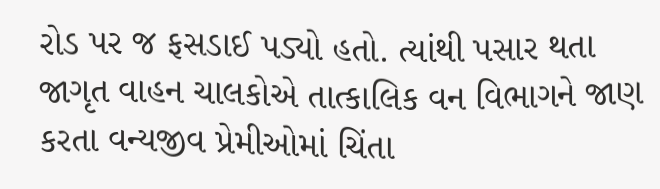રોડ પર જ ફસડાઈ પડ્યો હતો. ત્યાંથી પસાર થતા જાગૃત વાહન ચાલકોએ તાત્કાલિક વન વિભાગને જાણ કરતા વન્યજીવ પ્રેમીઓમાં ચિંતા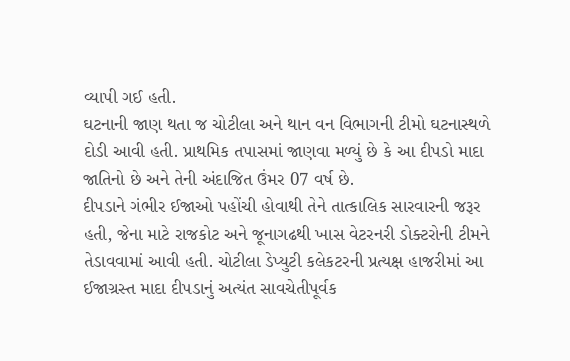વ્યાપી ગઈ હતી.
ઘટનાની જાણ થતા જ ચોટીલા અને થાન વન વિભાગની ટીમો ઘટનાસ્થળે દોડી આવી હતી. પ્રાથમિક તપાસમાં જાણવા મળ્યું છે કે આ દીપડો માદા જાતિનો છે અને તેની અંદાજિત ઉંમર 07 વર્ષ છે.
દીપડાને ગંભીર ઈજાઓ પહોંચી હોવાથી તેને તાત્કાલિક સારવારની જરૂર હતી, જેના માટે રાજકોટ અને જૂનાગઢથી ખાસ વેટરનરી ડોક્ટરોની ટીમને તેડાવવામાં આવી હતી. ચોટીલા ડેપ્યુટી કલેકટરની પ્રત્યક્ષ હાજરીમાં આ ઈજાગ્રસ્ત માદા દીપડાનું અત્યંત સાવચેતીપૂર્વક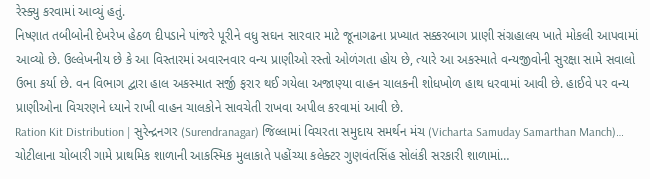રેસ્ક્યુ કરવામાં આવ્યું હતું.
નિષ્ણાત તબીબોની દેખરેખ હેઠળ દીપડાને પાંજરે પૂરીને વધુ સઘન સારવાર માટે જૂનાગઢના પ્રખ્યાત સક્કરબાગ પ્રાણી સંગ્રહાલય ખાતે મોકલી આપવામાં આવ્યો છે. ઉલ્લેખનીય છે કે આ વિસ્તારમાં અવારનવાર વન્ય પ્રાણીઓ રસ્તો ઓળંગતા હોય છે, ત્યારે આ અકસ્માતે વન્યજીવોની સુરક્ષા સામે સવાલો ઉભા કર્યા છે. વન વિભાગ દ્વારા હાલ અકસ્માત સર્જી ફરાર થઈ ગયેલા અજાણ્યા વાહન ચાલકની શોધખોળ હાથ ધરવામાં આવી છે. હાઈવે પર વન્ય પ્રાણીઓના વિચરણને ધ્યાને રાખી વાહન ચાલકોને સાવચેતી રાખવા અપીલ કરવામાં આવી છે.
Ration Kit Distribution | સુરેન્દ્રનગર (Surendranagar) જિલ્લામાં વિચરતા સમુદાય સમર્થન મંચ (Vicharta Samuday Samarthan Manch)…
ચોટીલાના ચોબારી ગામે પ્રાથમિક શાળાની આકસ્મિક મુલાકાતે પહોંચ્યા કલેક્ટર ગુણવંતસિંહ સોલંકી સરકારી શાળામાં…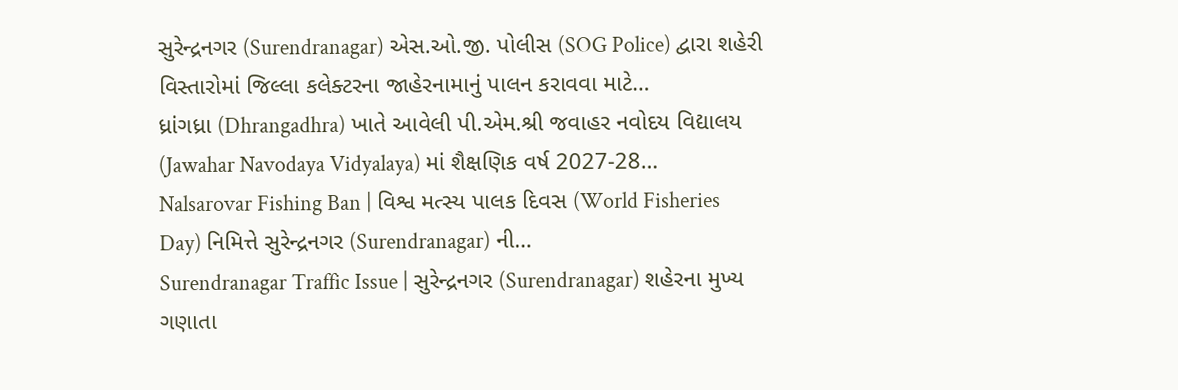સુરેન્દ્રનગર (Surendranagar) એસ.ઓ.જી. પોલીસ (SOG Police) દ્વારા શહેરી વિસ્તારોમાં જિલ્લા કલેક્ટરના જાહેરનામાનું પાલન કરાવવા માટે…
ધ્રાંગધ્રા (Dhrangadhra) ખાતે આવેલી પી.એમ.શ્રી જવાહર નવોદય વિદ્યાલય (Jawahar Navodaya Vidyalaya) માં શૈક્ષણિક વર્ષ 2027-28…
Nalsarovar Fishing Ban | વિશ્વ મત્સ્ય પાલક દિવસ (World Fisheries Day) નિમિત્તે સુરેન્દ્રનગર (Surendranagar) ની…
Surendranagar Traffic Issue | સુરેન્દ્રનગર (Surendranagar) શહેરના મુખ્ય ગણાતા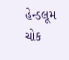હેન્ડલૂમ ચોક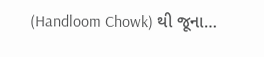(Handloom Chowk) થી જૂના…